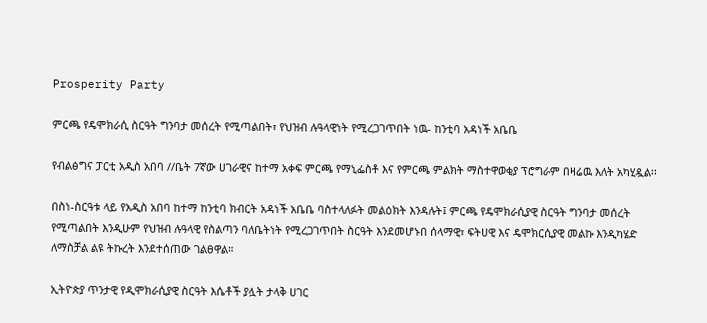Prosperity Party

ምርጫ የዴሞክራሲ ስርዓት ግንባታ መሰረት የሚጣልበት፣ የህዝብ ሉዓላዊነት የሚረጋገጥበት ነዉ- ከንቲባ አዳነች አቤቤ

የብልፅግና ፓርቲ አዲስ አበባ //ቤት 7ኛው ሀገራዊና ከተማ አቀፍ ምርጫ የማኒፌስቶ እና የምርጫ ምልክት ማስተዋወቂያ ፕሮግራም በዛሬዉ እለት አካሂዷል፡፡

በስነ-ስርዓቱ ላይ የአዲስ አበባ ከተማ ከንቲባ ክብርት አዳነች አቤቤ ባስተላለፉት መልዕክት እንዳሉት፤ ምርጫ የዴሞክራሲያዊ ስርዓት ግንባታ መሰረት የሚጣልበት እንዲሁም የህዝብ ሉዓላዊ የስልጣን ባለቤትነት የሚረጋገጥበት ስርዓት እንደመሆኑበ ሰላማዊ፣ ፍትሀዊ እና ዴሞክርሲያዊ መልኩ እንዲካሄድ ለማስቻል ልዩ ትኩረት እንደተሰጠው ገልፀዋል።

ኢትዮጵያ ጥንታዊ የዲሞክራሲያዊ ስርዓት እሴቶች ያሏት ታላቅ ሀገር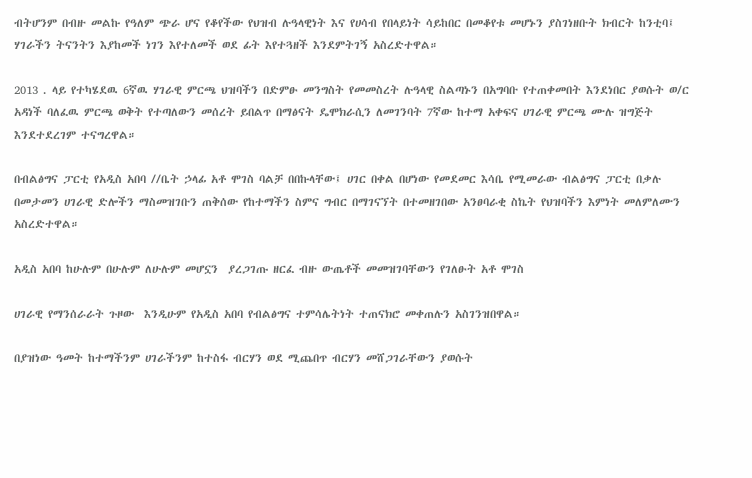ብትሆንም በብዙ መልኩ የዓለም ጭራ ሆና የቆየችው የህዝብ ሉዓላዊነት እና የሀሳብ የበላይነት ሳይከበር በመቆየቱ መሆኑን ያስገነዘቡት ክብርት ከንቲባ፤ ሃገራችን ትናንትን እያከመች ነገን እየተለመች ወደ ፊት እየተጓዘች እንደምትገኝ አስረድተዋል።

2013 . ላይ የተካሄደዉ 6ኛዉ ሃገራዊ ምርጫ ህዝባችን በድምፁ መንግስት የመመስረት ሉዓላዊ ስልጣኑን በአግባቡ የተጠቀመበት እንደነበር ያወሱት ወ/ር አዳነች ባለፈዉ ምርጫ ወቅት የተጣለውን መሰረት ይበልጥ በማፅናት ዴሞክራሲን ለመገንባት 7ኛው ከተማ አቀፍና ሀገራዊ ምርጫ ሙሉ ዝግጅት እንደተደረገም ተናግረዋል።

በብልፅግና ፓርቲ የአዲስ አበባ //ቤት ኃላፊ አቶ ሞገስ ባልቻ በበኩላቸው፤ ሀገር በቀል በሆነው የመደመር እሳቤ የሚመራው ብልፅግና ፓርቲ በቃሉ በመታመን ሀገራዊ ድሎችን ማስመዝገቡን ጠቅሰው የከተማችን ስምና ግብር በማገናኘት በተመዘገበው አንፀባራቂ ስኬት የህዝባችን እምነት መለምለሙን አስረድተዋል።

አዲስ አበባ ከሁሉም በሁሉም ለሁሉም መሆኗን  ያረጋገጡ ዘርፈ ብዙ ውጤቶች መመዝገባቸውን የገለፁት አቶ ሞገስ

ሀገራዊ የማንሰራራት ጉዞው  እንዲሁም የአዲስ አበባ የብልፅግና ተምሳሌትነት ተጠናክሮ መቀጠሉን አስገንዝበዋል።

በያዝነው ዓመት ከተማችንም ሀገራችንም ከተስፋ ብርሃን ወደ ሚጨበጥ ብርሃን መሸጋገራቸውን ያወሱት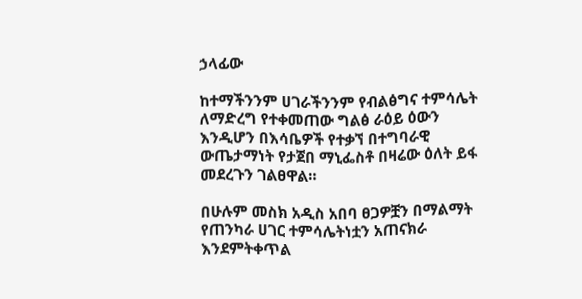ኃላፊው

ከተማችንንም ሀገራችንንም የብልፅግና ተምሳሌት ለማድረግ የተቀመጠው ግልፅ ራዕይ ዕውን እንዲሆን በእሳቤዎች የተቃኘ በተግባራዊ ውጤታማነት የታጀበ ማኒፌስቶ በዛሬው ዕለት ይፋ መደረጉን ገልፀዋል።

በሁሉም መስክ አዲስ አበባ ፀጋዎቿን በማልማት የጠንካራ ሀገር ተምሳሌትነቷን አጠናክራ እንደምትቀጥል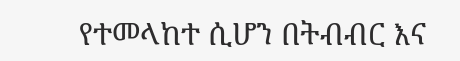የተመላከተ ሲሆን በትብብር እና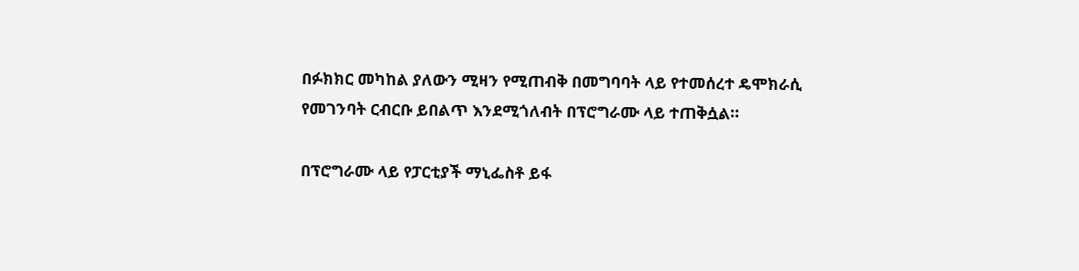በፉክክር መካከል ያለውን ሚዛን የሚጠብቅ በመግባባት ላይ የተመሰረተ ዴሞክራሲ የመገንባት ርብርቡ ይበልጥ እንደሚጎለብት በፕሮግራሙ ላይ ተጠቅሷል።

በፕሮግራሙ ላይ የፓርቲያች ማኒፌስቶ ይፋ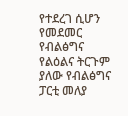የተደረገ ሲሆን የመደመር የብልፅግና የልዕልና ትርጉም ያለው የብልፅግና ፓርቲ መለያ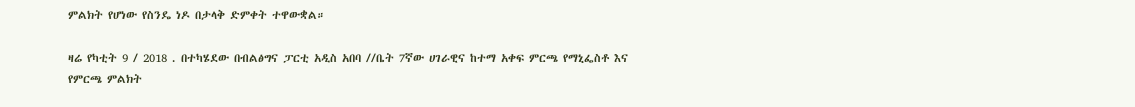ምልክት የሆነው የስንዴ ነዶ በታላቅ ድምቀት ተዋውቋል።

ዛሬ የካቲት 9 / 2018 . በተካሄደው በብልፅግና ፓርቲ አዲስ አበባ //ቤት 7ኛው ሀገራዊና ከተማ አቀፍ ምርጫ የማኒፌስቶ እና የምርጫ ምልክት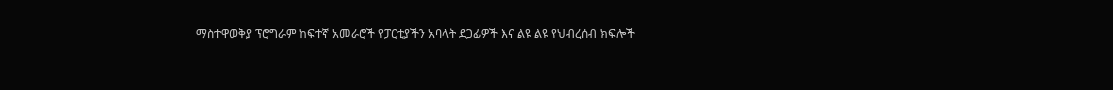ማስተዋወቅያ ፕሮግራም ከፍተኛ አመራሮች የፓርቲያችን አባላት ደጋፊዎች እና ልዩ ልዩ የህብረሰብ ክፍሎች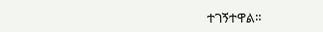ተገኝተዋል።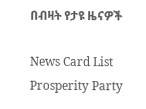በብዛት የታዩ ዜናዎች

News Card List
Prosperity Party